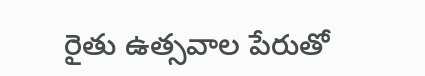రైతు ఉత్సవాల పేరుతో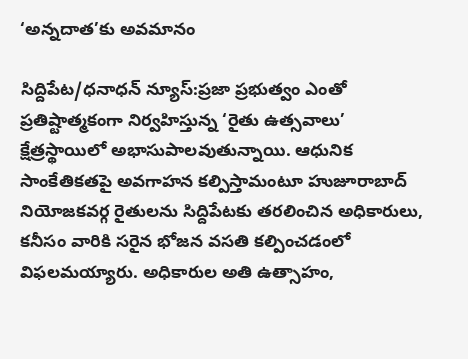‘అన్నదాత’కు అవమానం

సిద్దిపేట/ధనాధన్ న్యూస్:ప్రజా ప్రభుత్వం ఎంతో ప్రతిష్టాత్మకంగా నిర్వహిస్తున్న ‘రైతు ఉత్సవాలు’ క్షేత్రస్థాయిలో అభాసుపాలవుతున్నాయి. ఆధునిక సాంకేతికతపై అవగాహన కల్పిస్తామంటూ హుజూరాబాద్ నియోజకవర్గ రైతులను సిద్దిపేటకు తరలించిన అధికారులు, కనీసం వారికి సరైన భోజన వసతి కల్పించడంలో విఫలమయ్యారు. అధికారుల అతి ఉత్సాహం,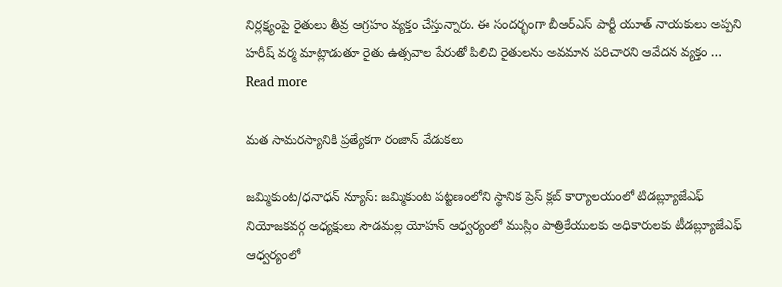నిర్లక్ష్యంపై రైతులు తీవ్ర ఆగ్రహం వ్యక్తం చేస్తున్నారు. ఈ సందర్భంగా బీఆర్ఎస్ పార్టీ యూత్ నాయకులు అప్పని హరీష్ వర్మ మాట్లాడుతూ రైతు ఉత్సవాల పేరుతో పిలిచి రైతులను అవమాన పరిచారని ఆవేదన వ్యక్తం … Read more

మత సామరస్యానికి ప్రత్యేకగా రంజాన్ వేడుకలు

జమ్మికుంట/ధనాధన్ న్యూస్: జమ్మికుంట పట్టణంలోని స్థానిక ప్రెస్ క్లబ్ కార్యాలయంలో టిడబ్ల్యూజేఎఫ్ నియోజకవర్గ అధ్యక్షులు సౌడమల్ల యోహన్ ఆధ్వర్యంలో ముస్లిం పాత్రికేయులకు అధికారులకు టీడబ్ల్యూజేఎఫ్ ఆధ్వర్యంలో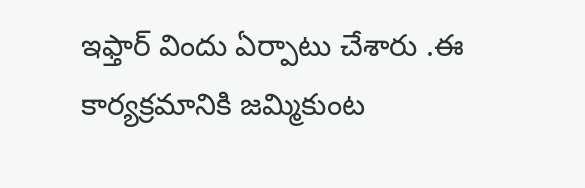ఇఫ్తార్ విందు ఏర్పాటు చేశారు .ఈ కార్యక్రమానికి జమ్మికుంట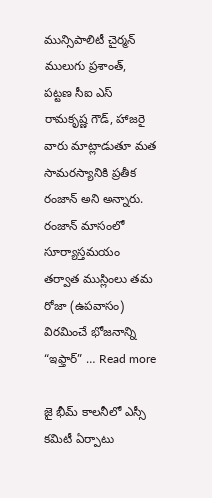మున్సిపాలిటీ చైర్మన్ ములుగు ప్రశాంత్, పట్టణ సీఐ ఎస్ రామకృష్ణ గౌడ్, హాజరై వారు మాట్లాడుతూ మత సామరస్యానికి ప్రతీక రంజాన్ అని అన్నారు. రంజాన్ మాసంలో సూర్యాస్తమయం తర్వాత ముస్లింలు తమ రోజా (ఉపవాసం) విరమించే భోజనాన్ని “ఇఫ్తార్” … Read more

జై భీమ్ కాలనీలో ఎస్సీ కమిటీ ఏర్పాటు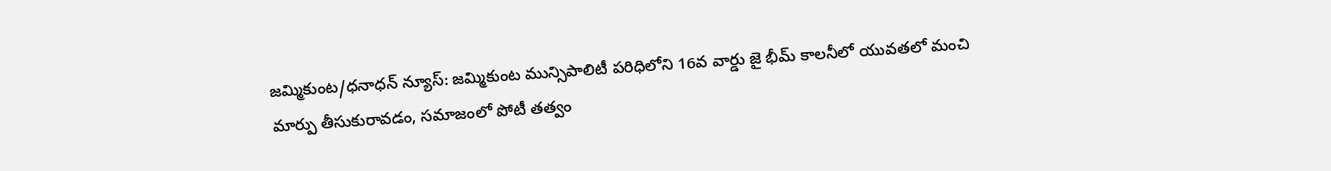జమ్మికుంట/ధనాధన్ న్యూస్: జమ్మికుంట మున్సిపాలిటీ పరిధిలోని 16వ వార్డు జై భీమ్ కాలనీలో యువతలో మంచి మార్పు తీసుకురావడం, సమాజంలో పోటీ తత్వం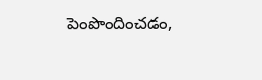పెంపొందించడం,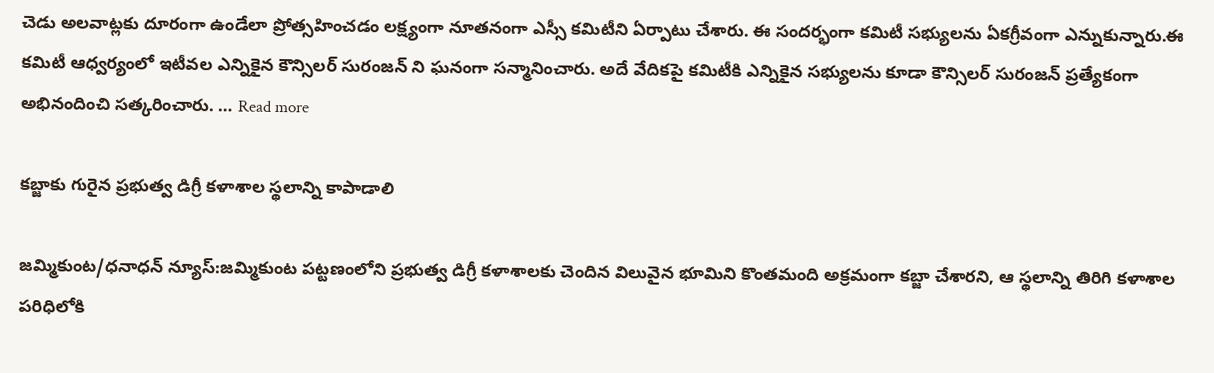చెడు అలవాట్లకు దూరంగా ఉండేలా ప్రోత్సహించడం లక్ష్యంగా నూతనంగా ఎస్సీ కమిటీని ఏర్పాటు చేశారు. ఈ సందర్భంగా కమిటీ సభ్యులను ఏకగ్రీవంగా ఎన్నుకున్నారు.ఈ కమిటీ ఆధ్వర్యంలో ఇటీవల ఎన్నికైన కౌన్సిలర్ సురంజన్ ని ఘనంగా సన్మానించారు. అదే వేదికపై కమిటీకి ఎన్నికైన సభ్యులను కూడా కౌన్సిలర్ సురంజన్ ప్రత్యేకంగా అభినందించి సత్కరించారు. … Read more

కబ్జాకు గురైన ప్రభుత్వ డిగ్రీ కళాశాల స్థలాన్ని కాపాడాలి

జమ్మికుంట/ధనాధన్ న్యూస్:జమ్మికుంట పట్టణంలోని ప్రభుత్వ డిగ్రీ కళాశాలకు చెందిన విలువైన భూమిని కొంతమంది అక్రమంగా కబ్జా చేశారని, ఆ స్థలాన్ని తిరిగి కళాశాల పరిధిలోకి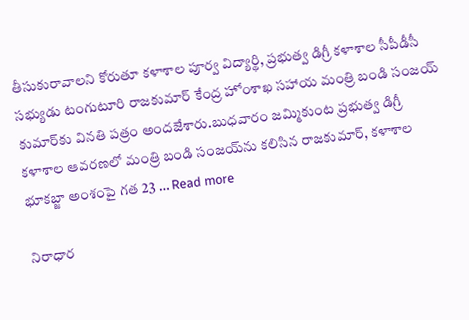తీసుకురావాలని కోరుతూ కళాశాల పూర్వ విద్యార్థి, ప్రభుత్వ డిగ్రీ కళాశాల సీపీడీసీ సభ్యుడు టంగుటూరి రాజకుమార్ కేంద్ర హోంశాఖ సహాయ మంత్రి బండి సంజయ్ కుమార్‌కు వినతి పత్రం అందజేశారు.బుధవారం జమ్మికుంట ప్రభుత్వ డిగ్రీ కళాశాల ఆవరణలో మంత్రి బండి సంజయ్‌ను కలిసిన రాజకుమార్, కళాశాల భూకబ్జా అంశంపై గత 23 … Read more

నిరాధార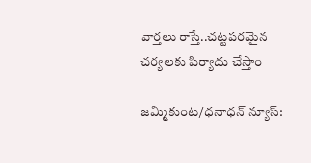వార్తలు రాస్తే..చట్టపరమైన చర్యలకు పిర్యాదు చేస్తాం

జమ్మికుంట/ధనాధన్ న్యూస్: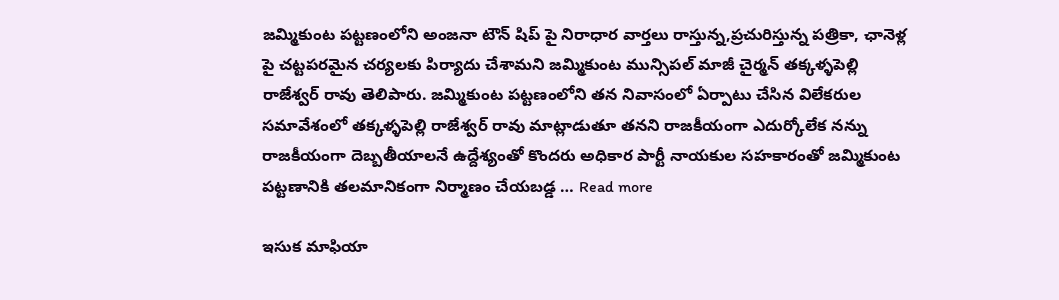జమ్మికుంట పట్టణంలోని అంజనా టౌన్ షిప్ పై నిరాధార వార్తలు రాస్తున్న,ప్రచురిస్తున్న పత్రికా, ఛానెళ్ల పై చట్టపరమైన చర్యలకు పిర్యాదు చేశామని జమ్మికుంట మున్సిపల్ మాజీ చైర్మన్ తక్కళ్ళపెల్లి రాజేశ్వర్ రావు తెలిపారు. జమ్మికుంట పట్టణంలోని తన నివాసంలో ఏర్పాటు చేసిన విలేకరుల సమావేశంలో తక్కళ్ళపెల్లి రాజేశ్వర్ రావు మాట్లాడుతూ తనని రాజకీయంగా ఎదుర్కోలేక నన్ను రాజకీయంగా దెబ్బతీయాలనే ఉద్దేశ్యంతో కొందరు అధికార పార్టీ నాయకుల సహకారంతో జమ్మికుంట పట్టణానికి తలమానికంగా నిర్మాణం చేయబడ్డ … Read more

ఇసుక మాఫియా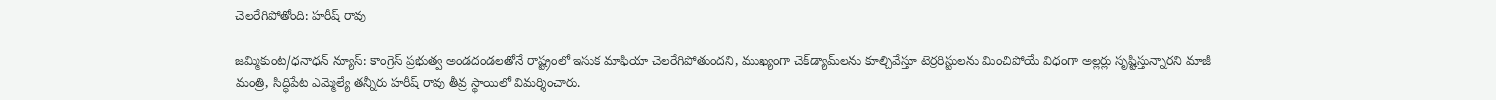చెలరేగిపోతోంది: హరీష్ రావు

జమ్మికుంట/ధనాధన్ న్యూస్: కాంగ్రెస్ ప్రభుత్వ అండదండలతోనే రాష్ట్రంలో ఇసుక మాఫియా చెలరేగిపోతుందని, ముఖ్యంగా చెక్‌డ్యామ్‌లను కూల్చివేస్తూ టెర్రరిస్టులను మించిపోయే విధంగా అల్లర్లు సృష్టిస్తున్నారని మాజీ మంత్రి, సిద్ధిపేట ఎమ్మెల్యే తన్నీరు హరీష్ రావు తీవ్ర స్థాయిలో విమర్శించారు.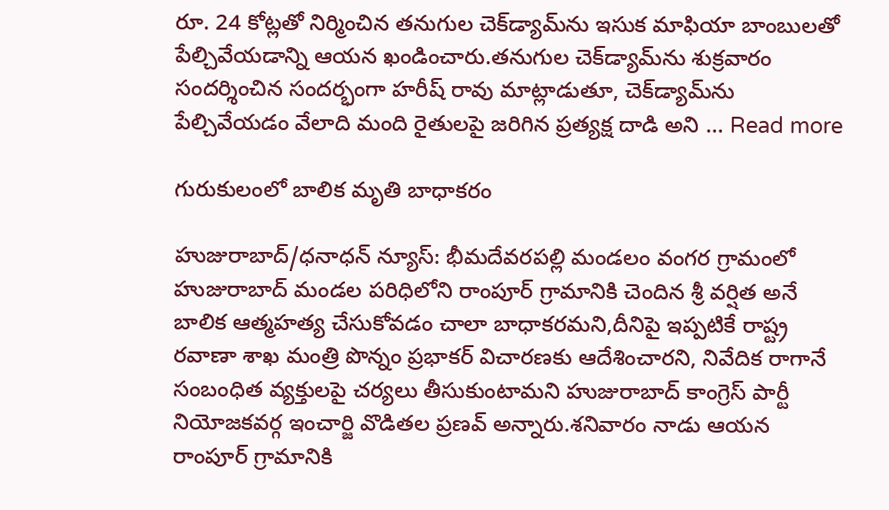రూ. 24 కోట్లతో నిర్మించిన తనుగుల చెక్‌డ్యామ్‌ను ఇసుక మాఫియా బాంబులతో పేల్చివేయడాన్ని ఆయన ఖండించారు.తనుగుల చెక్‌డ్యామ్‌ను శుక్రవారం సందర్శించిన సందర్భంగా హరీష్ రావు మాట్లాడుతూ, చెక్‌డ్యామ్‌ను పేల్చివేయడం వేలాది మంది రైతులపై జరిగిన ప్రత్యక్ష దాడి అని … Read more

గురుకులంలో బాలిక మృతి బాధాకరం

హుజురాబాద్/ధనాధన్ న్యూస్: భీమదేవరపల్లి మండలం వంగర గ్రామంలో హుజురాబాద్ మండల పరిధిలోని రాంపూర్ గ్రామానికి చెందిన శ్రీ వర్షిత అనే బాలిక ఆత్మహత్య చేసుకోవడం చాలా బాధాకరమని,దీనిపై ఇప్పటికే రాష్ట్ర రవాణా శాఖ మంత్రి పొన్నం ప్రభాకర్ విచారణకు ఆదేశించారని, నివేదిక రాగానే సంబంధిత వ్యక్తులపై చర్యలు తీసుకుంటామని హుజురాబాద్ కాంగ్రెస్ పార్టీ నియోజకవర్గ ఇంచార్జి వొడితల ప్రణవ్ అన్నారు.శనివారం నాడు ఆయన రాంపూర్ గ్రామానికి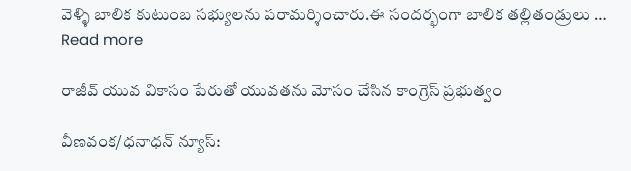వెళ్ళి బాలిక కుటుంబ సభ్యులను పరామర్శించారు.ఈ సందర్భంగా బాలిక తల్లితండ్రులు … Read more

రాజీవ్ యువ వికాసం పేరుతో యువతను మోసం చేసిన కాంగ్రెస్ ప్రభుత్వం

వీణవంక/ధనాధన్ న్యూస్: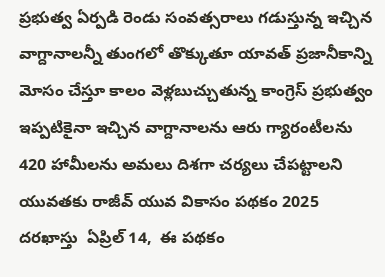ప్రభుత్వ ఏర్పడి రెండు సంవత్సరాలు గడుస్తున్న ఇచ్చిన వాగ్దానాలన్నీ తుంగలో తొక్కుతూ యావత్ ప్రజానీకాన్ని మోసం చేస్తూ కాలం వెళ్లబుచ్చుతున్న కాంగ్రెస్ ప్రభుత్వం ఇప్పటికైనా ఇచ్చిన వాగ్దానాలను ఆరు గ్యారంటీలను 420 హామీలను అమలు దిశగా చర్యలు చేపట్టాలని యువతకు రాజీవ్ యువ వికాసం పథకం 2025 దరఖాస్తు  ఏప్రిల్ 14,  ఈ పథకం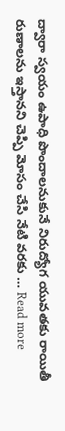ద్వారా స్వయం ఉపాధి పొందాలనుకునే నిరుద్యోగ యువతకు రాయితీ రుణాలను ఇస్తానని చెప్పి మోసం చేసి నేటి వరకు … Read more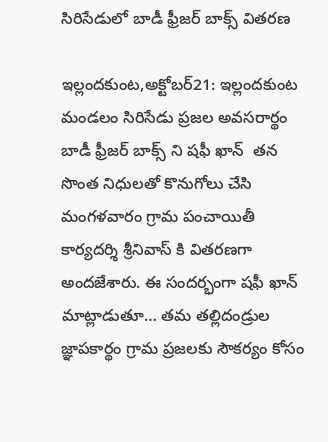సిరిసేడులో బాడీ ఫ్రీజర్ బాక్స్ వితరణ

ఇల్లందకుంట,అక్టోబర్21: ఇల్లందకుంట మండలం సిరిసేడు ప్రజల అవసరార్థం బాడీ ఫ్రీజర్ బాక్స్ ని షఫీ ఖాన్  తన సొంత నిధులతో కొనుగోలు చేసి మంగళవారం గ్రామ పంచాయితీ కార్యదర్శి శ్రీనివాస్ కి వితరణగా అందజేశారు. ఈ సందర్భంగా షఫీ ఖాన్ మాట్లాడుతూ… తమ తల్లిదండ్రుల జ్ఞాపకార్థం గ్రామ ప్రజలకు సౌకర్యం కోసం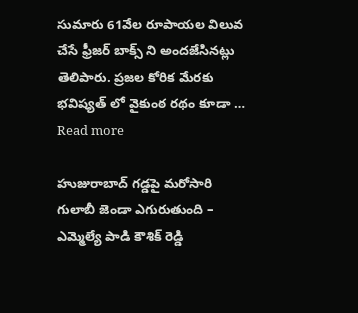సుమారు 61వేల రూపాయల విలువ చేసే ఫ్రీజర్ బాక్స్ ని అందజేసినట్లు తెలిపారు. ప్రజల కోరిక మేరకు భవిష్యత్ లో వైకుంఠ రథం కూడా … Read more

హుజురాబాద్ గడ్డపై మరోసారి గులాబీ జెండా ఎగురుతుంది – ఎమ్మెల్యే పాడి కౌశిక్ రెడ్డి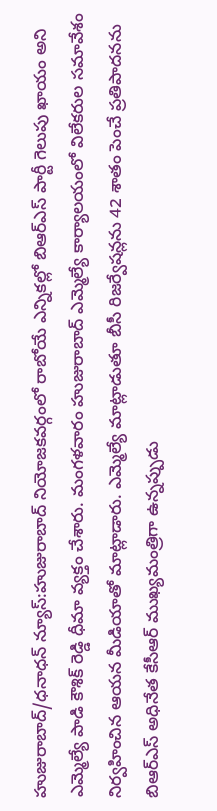హుజురాబాద్/ధనాధన్ న్యూస్:హుజురాబాద్ నియోజకవర్గంలో రాబోయే ఎన్నికల్లో బిఆర్ఎస్ పార్టీ గెలుపు ఖాయం అని ఎమ్మెల్యే పాడి కౌశిక్ రెడ్డి ధీమా వ్యక్తం చేశారు. మంగళవారం హుజురాబాద్ ఎమ్మెల్యే కార్యాలయంలో విలేకరుల సమావేశం నిర్వహించిన ఆయన మీడియాతో మాట్లాడారు. ఎమ్మెల్యే మాట్లాడుతూ బీసీ రిజర్వేషన్లను 42 శాతం పెంచే ప్రతిపాదనను బిఆర్ఎస్ అధినేత కేసీఆర్ ముఖ్యమంత్రిగా ఉన్నప్పుడు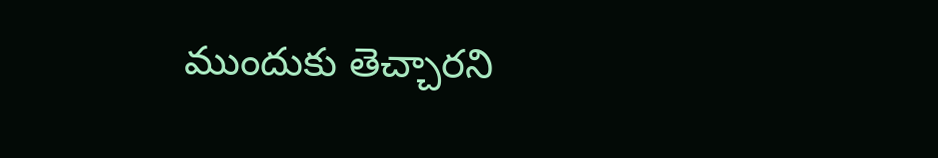ముందుకు తెచ్చారని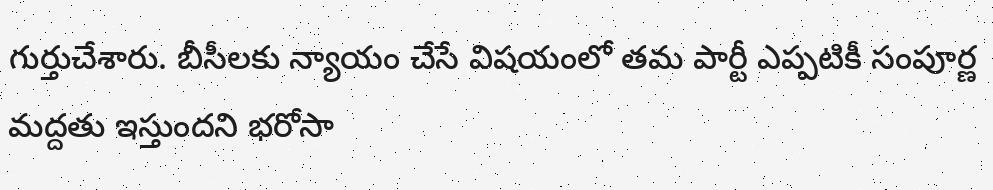గుర్తుచేశారు. బీసీలకు న్యాయం చేసే విషయంలో తమ పార్టీ ఎప్పటికీ సంపూర్ణ మద్దతు ఇస్తుందని భరోసా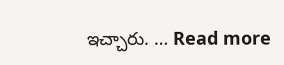ఇచ్చారు. … Read more